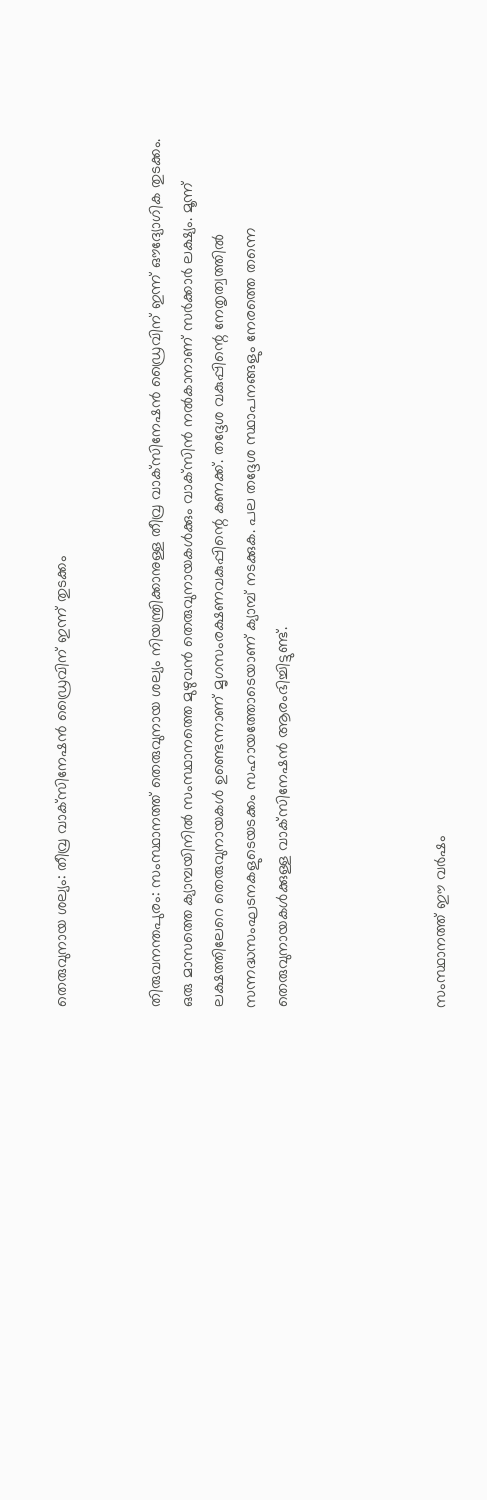തെരുവുനായ ശല്യം: തീവ്ര വാക്‌സിനേഷൻ ഡ്രൈവിന് ഇന്ന് തുടക്കം


തിരുവനന്തപുരം: സംസ്ഥാനത്ത് തെരുവുനായ ശല്യം നിയന്ത്രിക്കാനുള്ള തീവ്ര വാക്‌സിനേഷൻ ഡ്രൈവിന് ഇന്ന് ഔദ്യോഗിക തുടക്കം. ഒരു മാസത്തെ ക്യാമ്പയിനിൽ സംസ്ഥാനത്തെ മുഴുവൻ തെരുവുനായകൾക്കും വാക്‌സിൻ നൽകാനാണ് സർക്കാർ ലക്ഷ്യം. മൂന്ന് ലക്ഷത്തിലേറെ തെരുവുനായകൾ ഉണ്ടെന്നാണ് മൃഗസംരക്ഷണവകുപ്പിന്റെ കണക്ക്. തദ്ദേശ വകുപ്പിന്റെ നേതൃത്വത്തിൽ സന്നദ്ധസംഘടനകളുടെയടക്കം സഹായത്തോടെയാണ് ക്യാമ്പ് നടക്കുക. പല തദ്ദേശ സ്ഥാപനങ്ങളും നേരത്തെ തന്നെ തെരുവുനായകൾക്കുള്ള വാക്‌സിനേഷൻ ആരംഭിച്ചിട്ടുണ്ട്.




സംസ്ഥാനത്ത് ഈ വർഷം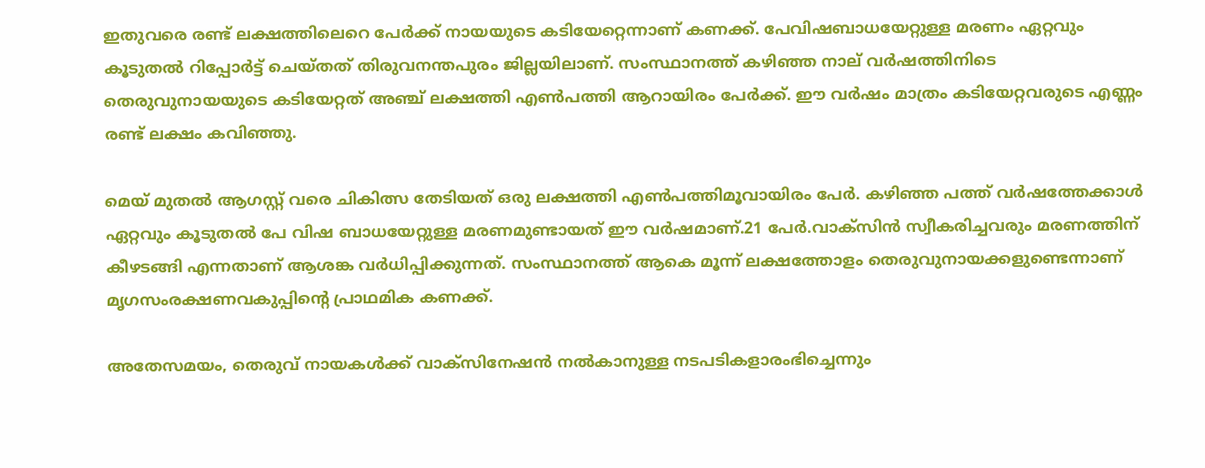ഇതുവരെ രണ്ട് ലക്ഷത്തിലെറെ പേർക്ക് നായയുടെ കടിയേറ്റെന്നാണ് കണക്ക്. പേവിഷബാധയേറ്റുള്ള മരണം ഏറ്റവും കൂടുതൽ റിപ്പോർട്ട് ചെയ്തത് തിരുവനന്തപുരം ജില്ലയിലാണ്. സംസ്ഥാനത്ത് കഴിഞ്ഞ നാല് വർഷത്തിനിടെ തെരുവുനായയുടെ കടിയേറ്റത് അഞ്ച് ലക്ഷത്തി എൺപത്തി ആറായിരം പേർക്ക്. ഈ വർഷം മാത്രം കടിയേറ്റവരുടെ എണ്ണം രണ്ട് ലക്ഷം കവിഞ്ഞു.

മെയ് മുതൽ ആഗസ്റ്റ് വരെ ചികിത്സ തേടിയത് ഒരു ലക്ഷത്തി എൺപത്തിമൂവായിരം പേർ. കഴിഞ്ഞ പത്ത് വർഷത്തേക്കാൾ ഏറ്റവും കൂടുതൽ പേ വിഷ ബാധയേറ്റുള്ള മരണമുണ്ടായത് ഈ വർഷമാണ്.21 പേർ.വാക്‌സിൻ സ്വീകരിച്ചവരും മരണത്തിന് കീഴടങ്ങി എന്നതാണ് ആശങ്ക വർധിപ്പിക്കുന്നത്. സംസ്ഥാനത്ത് ആകെ മൂന്ന് ലക്ഷത്തോളം തെരുവുനായക്കളുണ്ടെന്നാണ് മൃഗസംരക്ഷണവകുപ്പിന്റെ പ്രാഥമിക കണക്ക്.

അതേസമയം, തെരുവ് നായകൾക്ക് വാക്‌സിനേഷൻ നൽകാനുള്ള നടപടികളാരംഭിച്ചെന്നും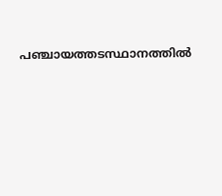പഞ്ചായത്തടസ്ഥാനത്തിൽ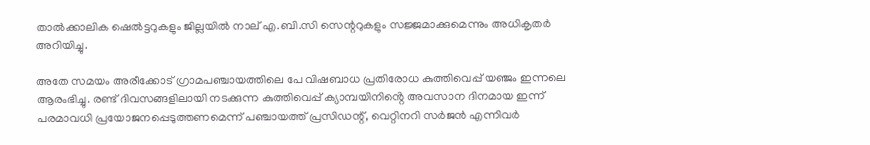താൽക്കാലിക ഷെൽട്ടറുകളും ജില്ലയിൽ നാല് എ.ബി.സി സെന്ററുകളും സജ്ജമാക്കുമെന്നും അധികൃതർ അറിയിച്ചു.

അതേ സമയം അരീക്കോട് ഗ്രാമപഞ്ചായത്തിലെ പേ വിഷബാധ പ്രതിരോധ കുത്തിവെപ്പ് യഞ്ജം ഇന്നലെ ആരംഭിച്ചു. രണ്ട് ദിവസങ്ങളിലായി നടക്കുന്ന കുത്തിവെപ്പ് ക്യാമ്പയിനിൻ്റെ അവസാന ദിനമായ ഇന്ന് പരമാവധി പ്രയോജനപ്പെടുത്തണമെന്ന് പഞ്ചായത്ത് പ്രസിഡന്റ്, വെറ്റിനറി സർജൻ എന്നിവർ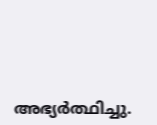അഭ്യർത്ഥിച്ചു.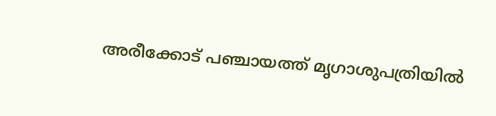അരീക്കോട് പഞ്ചായത്ത് മൃഗാശുപത്രിയിൽ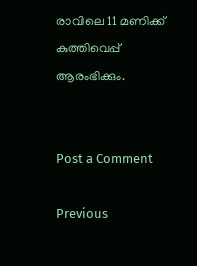രാവിലെ 11 മണിക്ക് കുത്തിവെപ്പ് ആരംഭിക്കും.


Post a Comment

Previous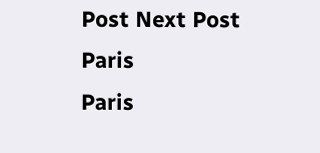Post Next Post
Paris
Paris